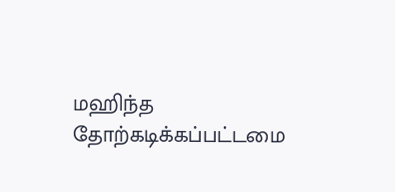மஹிந்த தோற்கடிக்கப்பட்டமை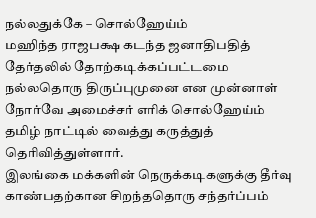நல்லதுக்கே – சொல்ஹேய்ம்
மஹிந்த ராஜபக்ஷ கடந்த ஜனாதிபதித் தேர்தலில் தோற்கடிக்கப்பட்டமை நல்லதொரு திருப்புமுனை என முன்னாள் நோர்வே அமைச்சர் எரிக் சொல்ஹேய்ம் தமிழ் நாட்டில் வைத்து கருத்துத் தெரிவித்துள்ளார்.
இலங்கை மக்களின் நெருக்கடிகளுக்கு தீர்வு காண்பதற்கான சிறந்ததொரு சந்தர்ப்பம்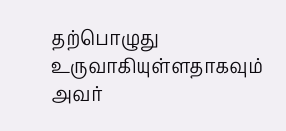தற்பொழுது உருவாகியுள்ளதாகவும் அவர்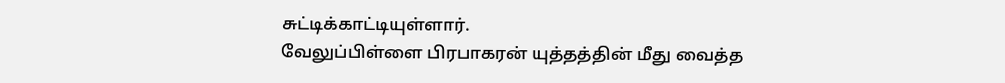சுட்டிக்காட்டியுள்ளார்.
வேலுப்பிள்ளை பிரபாகரன் யுத்தத்தின் மீது வைத்த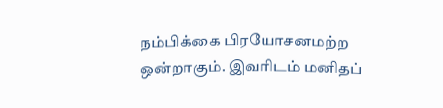நம்பிக்கை பிரயோசனமற்ற ஒன்றாகும். இவரிடம் மனிதப்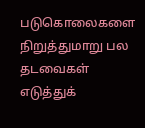படுகொலைகளை நிறுத்துமாறு பல தடவைகள் எடுத்துக்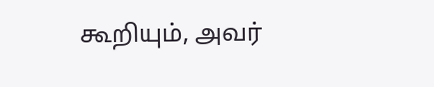கூறியும், அவர்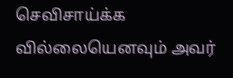செவிசாய்க்க வில்லையெனவும் அவர்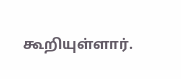கூறியுள்ளார்.